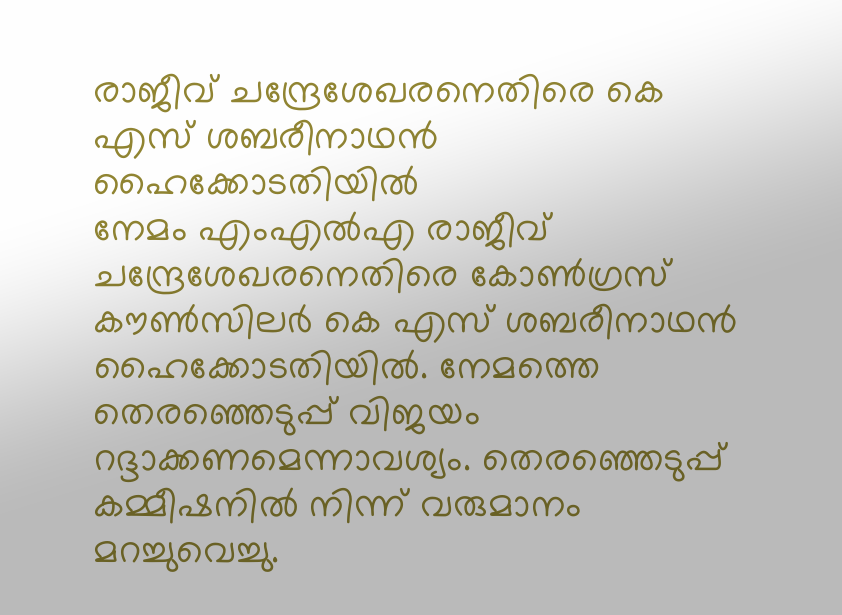രാജീവ് ചന്ദ്രേശേഖരനെതിരെ കെ എസ് ശബരീനാഥൻ ഹൈക്കോടതിയിൽ
നേമം എംഎൽഎ രാജീവ് ചന്ദ്രേശേഖരനെതിരെ കോൺഗ്രസ് കൗൺസിലർ കെ എസ് ശബരീനാഥൻ ഹൈക്കോടതിയിൽ. നേമത്തെ തെരഞ്ഞെടുപ്പ് വിജയം റദ്ദാക്കണമെന്നാവശ്യം. തെരഞ്ഞെടുപ്പ് കമ്മീഷനിൽ നിന്ന് വരുമാനം മറച്ചുവെച്ചു.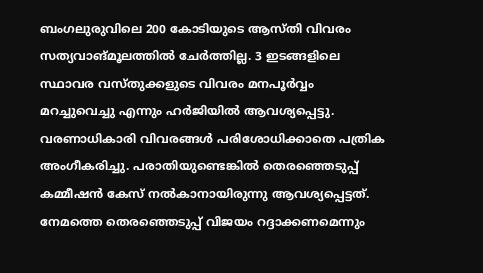ബംഗലുരുവിലെ 200 കോടിയുടെ ആസ്തി വിവരം സത്യവാങ്മൂലത്തിൽ ചേർത്തില്ല. 3 ഇടങ്ങളിലെ സ്ഥാവര വസ്തുക്കളുടെ വിവരം മനപൂർവ്വം മറച്ചുവെച്ചു എന്നും ഹർജിയിൽ ആവശ്യപ്പെട്ടു.
വരണാധികാരി വിവരങ്ങൾ പരിശോധിക്കാതെ പത്രിക അംഗീകരിച്ചു. പരാതിയുണ്ടെങ്കിൽ തെരഞ്ഞെടുപ്പ് കമ്മീഷൻ കേസ് നൽകാനായിരുന്നു ആവശ്യപ്പെട്ടത്. നേമത്തെ തെരഞ്ഞെടുപ്പ് വിജയം റദ്ദാക്കണമെന്നും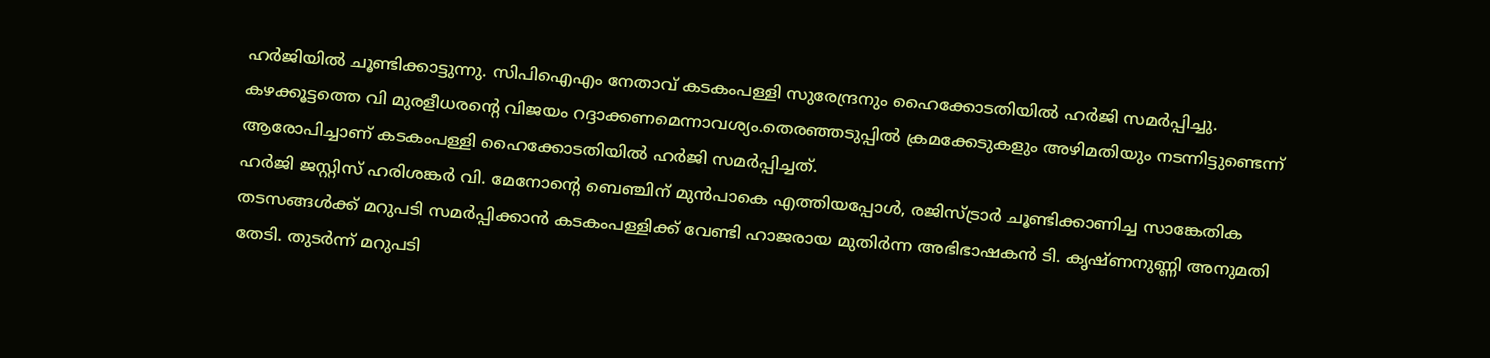ഹർജിയിൽ ചൂണ്ടിക്കാട്ടുന്നു. സിപിഐഎം നേതാവ് കടകംപള്ളി സുരേന്ദ്രനും ഹൈക്കോടതിയിൽ ഹർജി സമർപ്പിച്ചു. കഴക്കൂട്ടത്തെ വി മുരളീധരന്റെ വിജയം റദ്ദാക്കണമെന്നാവശ്യം.തെരഞ്ഞടുപ്പിൽ ക്രമക്കേടുകളും അഴിമതിയും നടന്നിട്ടുണ്ടെന്ന് ആരോപിച്ചാണ് കടകംപള്ളി ഹൈക്കോടതിയിൽ ഹർജി സമർപ്പിച്ചത്.
ഹർജി ജസ്റ്റിസ് ഹരിശങ്കർ വി. മേനോന്റെ ബെഞ്ചിന് മുൻപാകെ എത്തിയപ്പോൾ, രജിസ്ട്രാർ ചൂണ്ടിക്കാണിച്ച സാങ്കേതിക തടസങ്ങൾക്ക് മറുപടി സമർപ്പിക്കാൻ കടകംപള്ളിക്ക് വേണ്ടി ഹാജരായ മുതിർന്ന അഭിഭാഷകൻ ടി. കൃഷ്ണനുണ്ണി അനുമതി തേടി. തുടർന്ന് മറുപടി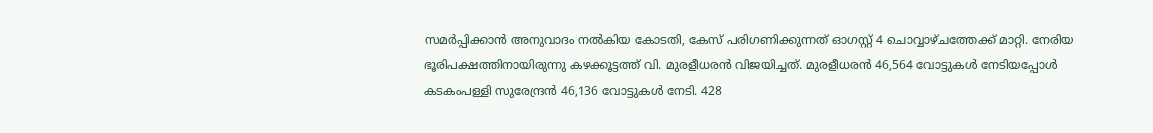സമർപ്പിക്കാൻ അനുവാദം നൽകിയ കോടതി, കേസ് പരിഗണിക്കുന്നത് ഓഗസ്റ്റ് 4 ചൊവ്വാഴ്ചത്തേക്ക് മാറ്റി. നേരിയ ഭൂരിപക്ഷത്തിനായിരുന്നു കഴക്കൂട്ടത്ത് വി. മുരളീധരൻ വിജയിച്ചത്. മുരളീധരൻ 46,564 വോട്ടുകൾ നേടിയപ്പോൾ കടകംപള്ളി സുരേന്ദ്രൻ 46,136 വോട്ടുകൾ നേടി. 428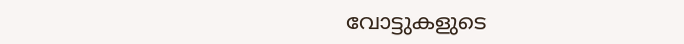വോട്ടുകളുടെ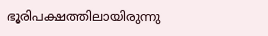ഭൂരിപക്ഷത്തിലായിരുന്നു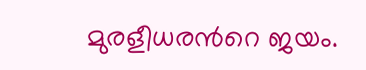മുരളീധരൻറെ ജയം.